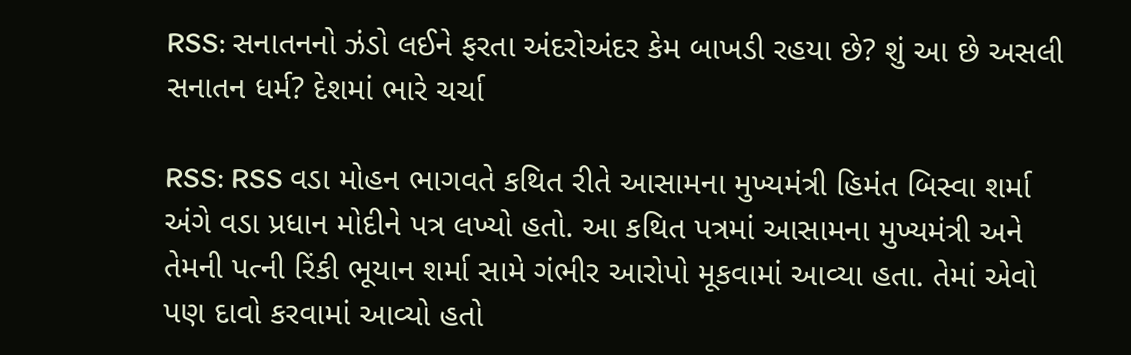RSS: સનાતનનો ઝંડો લઈને ફરતા અંદરોઅંદર કેમ બાખડી રહયા છે? શું આ છે અસલી સનાતન ધર્મ? દેશમાં ભારે ચર્ચા

RSS: RSS વડા મોહન ભાગવતે કથિત રીતે આસામના મુખ્યમંત્રી હિમંત બિસ્વા શર્મા અંગે વડા પ્રધાન મોદીને પત્ર લખ્યો હતો. આ કથિત પત્રમાં આસામના મુખ્યમંત્રી અને તેમની પત્ની રિંકી ભૂયાન શર્મા સામે ગંભીર આરોપો મૂકવામાં આવ્યા હતા. તેમાં એવો પણ દાવો કરવામાં આવ્યો હતો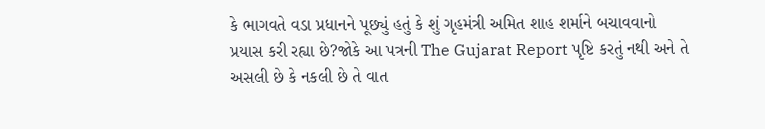કે ભાગવતે વડા પ્રધાનને પૂછ્યું હતું કે શું ગૃહમંત્રી અમિત શાહ શર્માને બચાવવાનો પ્રયાસ કરી રહ્યા છે?જોકે આ પત્રની The Gujarat Report પૃષ્ટિ કરતું નથી અને તે અસલી છે કે નકલી છે તે વાત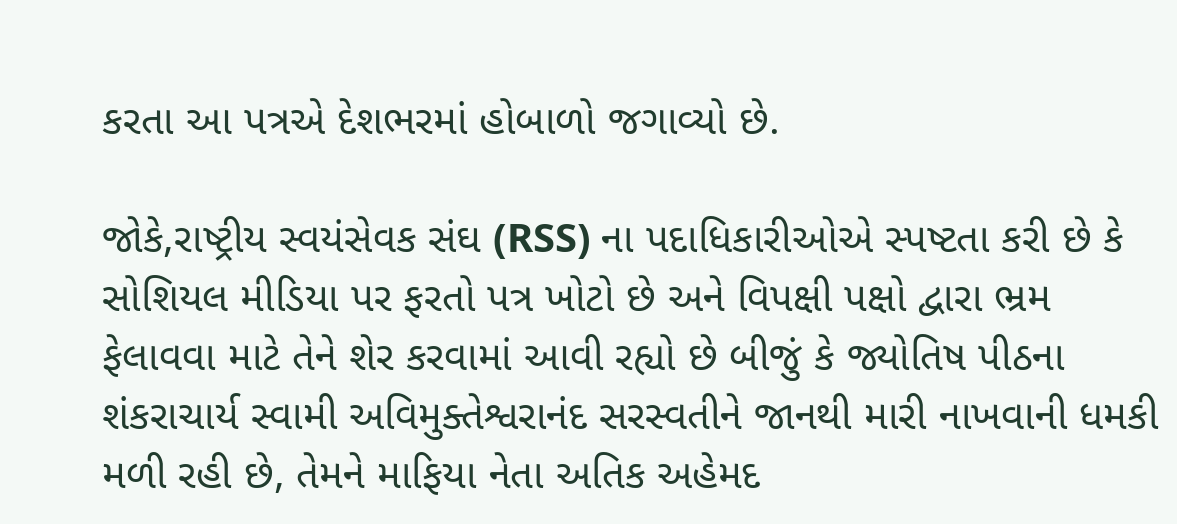કરતા આ પત્રએ દેશભરમાં હોબાળો જગાવ્યો છે.

જોકે,રાષ્ટ્રીય સ્વયંસેવક સંઘ (RSS) ના પદાધિકારીઓએ સ્પષ્ટતા કરી છે કે સોશિયલ મીડિયા પર ફરતો પત્ર ખોટો છે અને વિપક્ષી પક્ષો દ્વારા ભ્રમ ફેલાવવા માટે તેને શેર કરવામાં આવી રહ્યો છે બીજું કે જ્યોતિષ પીઠના શંકરાચાર્ય સ્વામી અવિમુક્તેશ્વરાનંદ સરસ્વતીને જાનથી મારી નાખવાની ધમકી મળી રહી છે, તેમને માફિયા નેતા અતિક અહેમદ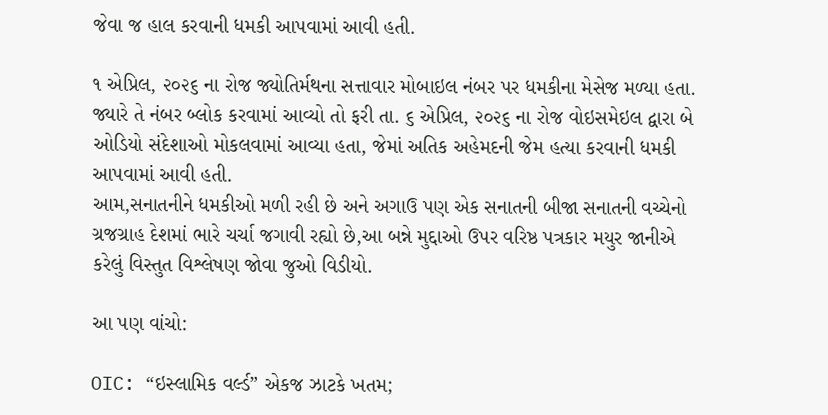જેવા જ હાલ કરવાની ધમકી આપવામાં આવી હતી.

૧ એપ્રિલ, ૨૦૨૬ ના રોજ જ્યોતિર્મથના સત્તાવાર મોબાઇલ નંબર પર ધમકીના મેસેજ મળ્યા હતા. જ્યારે તે નંબર બ્લોક કરવામાં આવ્યો તો ફરી તા. ૬ એપ્રિલ, ૨૦૨૬ ના રોજ વોઇસમેઇલ દ્વારા બે ઓડિયો સંદેશાઓ મોકલવામાં આવ્યા હતા, જેમાં અતિક અહેમદની જેમ હત્યા કરવાની ધમકી આપવામાં આવી હતી.
આમ,સનાતનીને ધમકીઓ મળી રહી છે અને અગાઉ પણ એક સનાતની બીજા સનાતની વચ્ચેનો ગ્રજગ્રાહ દેશમાં ભારે ચર્ચા જગાવી રહ્યો છે,આ બન્ને મુદ્દાઓ ઉપર વરિષ્ઠ પત્રકાર મયુર જાનીએ કરેલું વિસ્તુત વિશ્લેષણ જોવા જુઓ વિડીયો.

આ પણ વાંચો:

OIC: “ઇસ્લામિક વર્લ્ડ” એકજ ઝાટકે ખતમ;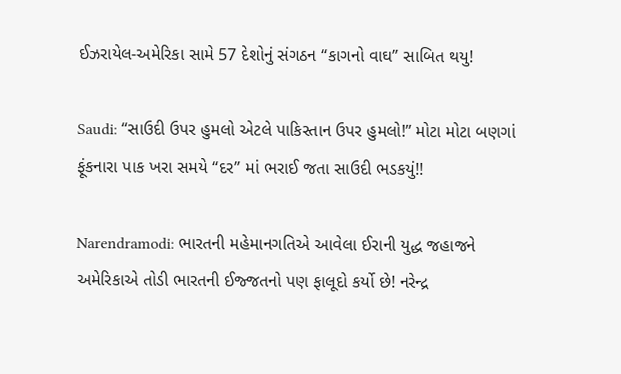ઈઝરાયેલ-અમેરિકા સામે 57 દેશોનું સંગઠન “કાગનો વાઘ” સાબિત થયુ!

Saudi: “સાઉદી ઉપર હુમલો એટલે પાકિસ્તાન ઉપર હુમલો!” મોટા મોટા બણગાં ફૂંકનારા પાક ખરા સમયે “દર” માં ભરાઈ જતા સાઉદી ભડકયું!!

Narendramodi: ભારતની મહેમાનગતિએ આવેલા ઈરાની યુદ્ધ જહાજને અમેરિકાએ તોડી ભારતની ઈજ્જતનો પણ ફાલૂદો કર્યો છે! નરેન્દ્ર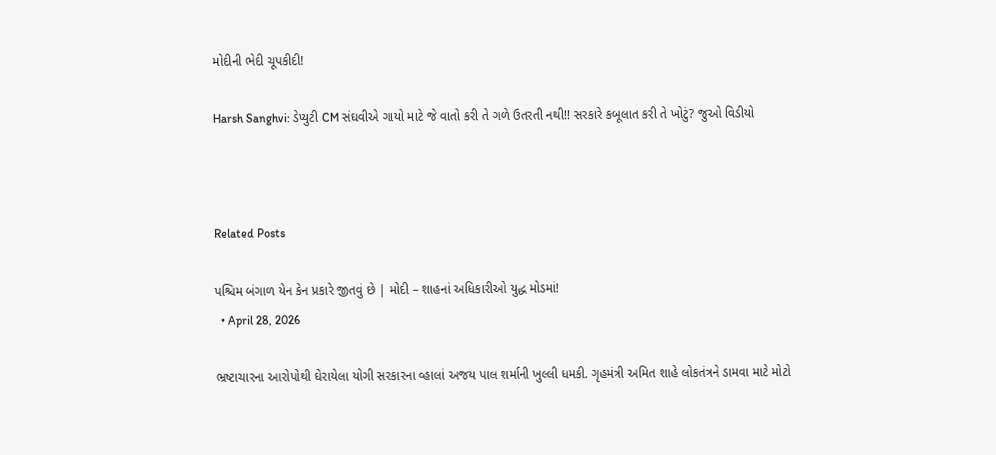મોદીની ભેદી ચૂપકીદી!

Harsh Sanghvi: ડેપ્યુટી CM સંઘવીએ ગાયો માટે જે વાતો કરી તે ગળે ઉતરતી નથી!! સરકારે કબૂલાત કરી તે ખોટું? જુઓ વિડીયો



Related Posts

પશ્ચિમ બંગાળ યેન કેન પ્રકારે જીતવું છે | મોદી – શાહનાં અધિકારીઓ યુદ્ધ મોડમાં!
  • April 28, 2026

ભ્રષ્ટાચારના આરોપોથી ઘેરાયેલા યોગી સરકારના વ્હાલાં અજય પાલ શર્માની ખુલ્લી ધમકી. ગૃહમંત્રી અમિત શાહે લોકતંત્રને ડામવા માટે મોટો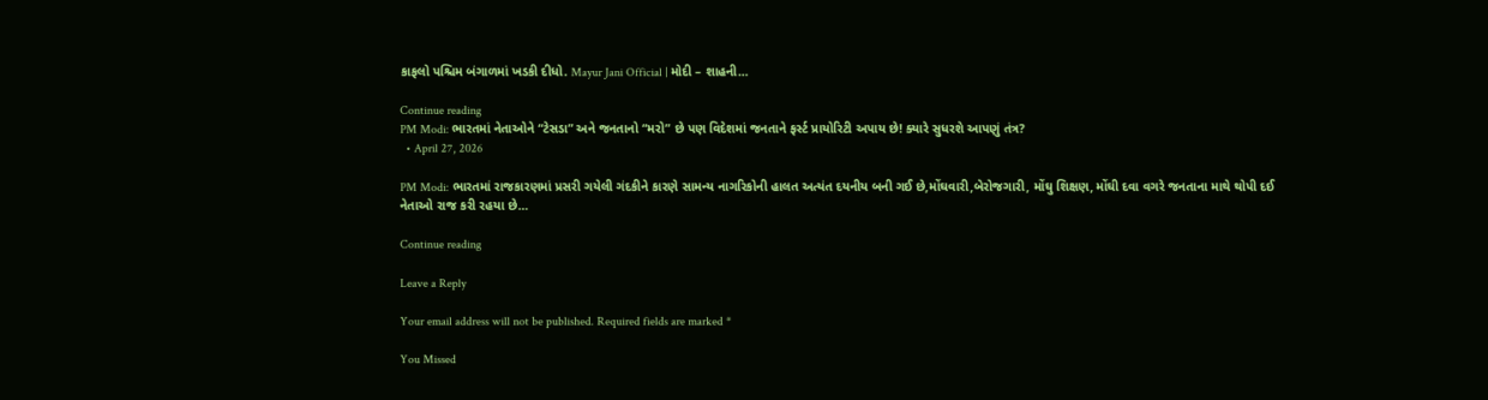કાફલો પશ્ચિમ બંગાળમાં ખડકી દીધો. Mayur Jani Official | મોદી – શાહની…

Continue reading
PM Modi: ભારતમાં નેતાઓને “ટેસડા” અને જનતાનો “મરો” છે પણ વિદેશમાં જનતાને ફર્સ્ટ પ્રાયોરિટી અપાય છે! ક્યારે સુધરશે આપણું તંત્ર?
  • April 27, 2026

PM Modi: ભારતમાં રાજકારણમાં પ્રસરી ગયેલી ગંદકીને કારણે સામન્ય નાગરિકોની હાલત અત્યંત દયનીય બની ગઈ છે,મોંઘવારી,બેરોજગારી, મોંઘુ શિક્ષણ, મોંઘી દવા વગરે જનતાના માથે થોપી દઈ નેતાઓ રાજ કરી રહયા છે…

Continue reading

Leave a Reply

Your email address will not be published. Required fields are marked *

You Missed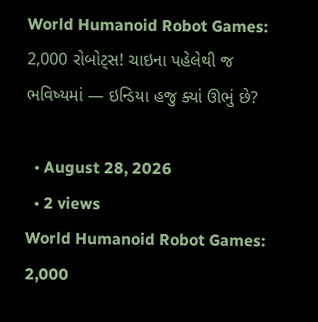World Humanoid Robot Games: 2,000 રોબોટ્સ! ચાઇના પહેલેથી જ ભવિષ્યમાં — ઇન્ડિયા હજુ ક્યાં ઊભું છે?

  • August 28, 2026
  • 2 views
World Humanoid Robot Games: 2,000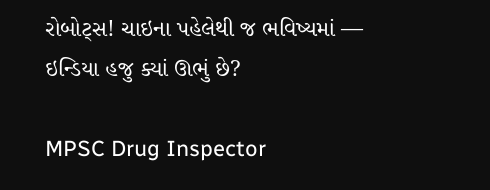રોબોટ્સ! ચાઇના પહેલેથી જ ભવિષ્યમાં — ઇન્ડિયા હજુ ક્યાં ઊભું છે?

MPSC Drug Inspector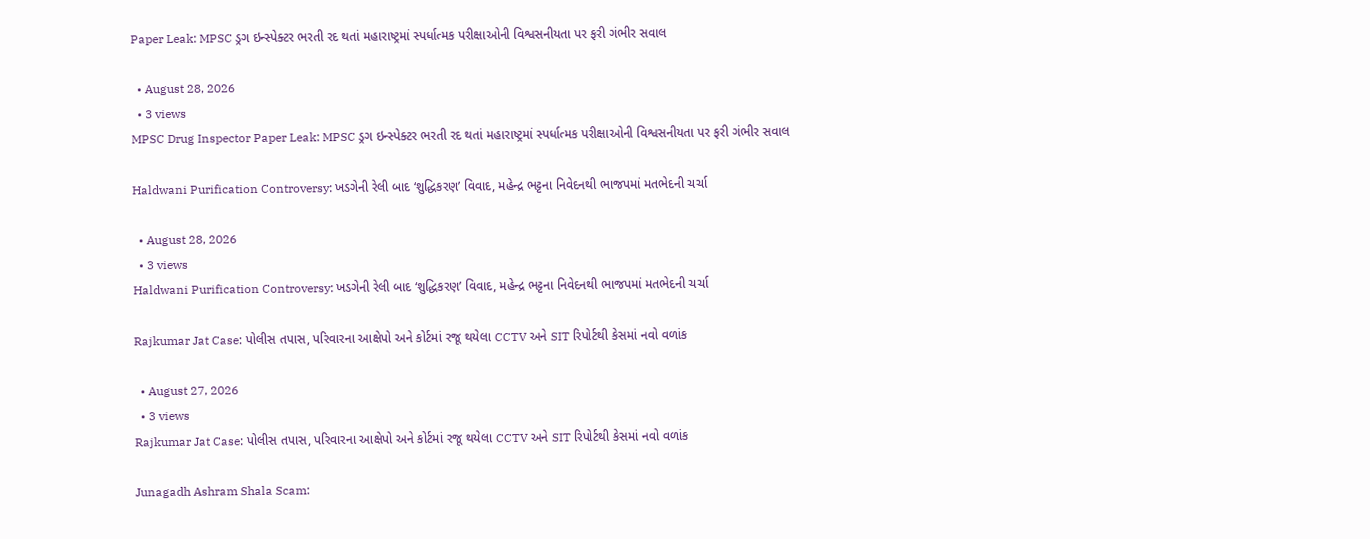Paper Leak: MPSC ડ્રગ ઇન્સ્પેક્ટર ભરતી રદ થતાં મહારાષ્ટ્રમાં સ્પર્ધાત્મક પરીક્ષાઓની વિશ્વસનીયતા પર ફરી ગંભીર સવાલ

  • August 28, 2026
  • 3 views
MPSC Drug Inspector Paper Leak: MPSC ડ્રગ ઇન્સ્પેક્ટર ભરતી રદ થતાં મહારાષ્ટ્રમાં સ્પર્ધાત્મક પરીક્ષાઓની વિશ્વસનીયતા પર ફરી ગંભીર સવાલ

Haldwani Purification Controversy: ખડગેની રેલી બાદ ‘શુદ્ધિકરણ’ વિવાદ, મહેન્દ્ર ભટ્ટના નિવેદનથી ભાજપમાં મતભેદની ચર્ચા

  • August 28, 2026
  • 3 views
Haldwani Purification Controversy: ખડગેની રેલી બાદ ‘શુદ્ધિકરણ’ વિવાદ, મહેન્દ્ર ભટ્ટના નિવેદનથી ભાજપમાં મતભેદની ચર્ચા

Rajkumar Jat Case: પોલીસ તપાસ, પરિવારના આક્ષેપો અને કોર્ટમાં રજૂ થયેલા CCTV અને SIT રિપોર્ટથી કેસમાં નવો વળાંક

  • August 27, 2026
  • 3 views
Rajkumar Jat Case: પોલીસ તપાસ, પરિવારના આક્ષેપો અને કોર્ટમાં રજૂ થયેલા CCTV અને SIT રિપોર્ટથી કેસમાં નવો વળાંક

Junagadh Ashram Shala Scam: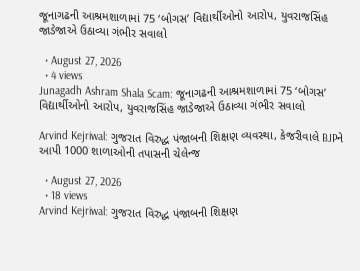જૂનાગઢની આશ્રમશાળામાં 75 ‘બોગસ’ વિદ્યાર્થીઓનો આરોપ, યુવરાજસિંહ જાડેજાએ ઉઠાવ્યા ગંભીર સવાલો

  • August 27, 2026
  • 4 views
Junagadh Ashram Shala Scam: જૂનાગઢની આશ્રમશાળામાં 75 ‘બોગસ’ વિદ્યાર્થીઓનો આરોપ, યુવરાજસિંહ જાડેજાએ ઉઠાવ્યા ગંભીર સવાલો

Arvind Kejriwal: ગુજરાત વિરુદ્ધ પંજાબની શિક્ષણ વ્યવસ્થા, કેજરીવાલે BJPને આપી 1000 શાળાઓની તપાસની ચેલેન્જ

  • August 27, 2026
  • 18 views
Arvind Kejriwal: ગુજરાત વિરુદ્ધ પંજાબની શિક્ષણ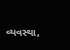વ્યવસ્થા,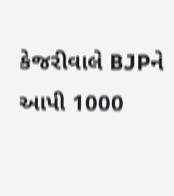કેજરીવાલે BJPને આપી 1000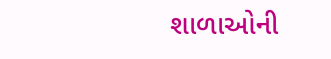શાળાઓની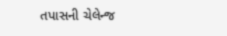તપાસની ચેલેન્જ